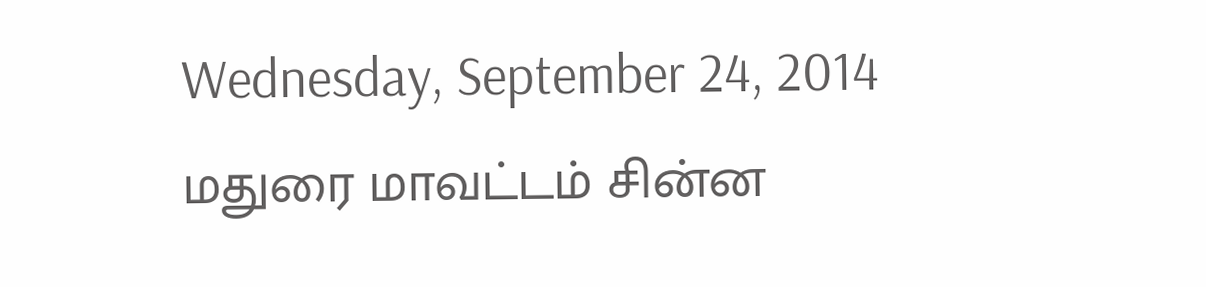Wednesday, September 24, 2014
மதுரை மாவட்டம் சின்ன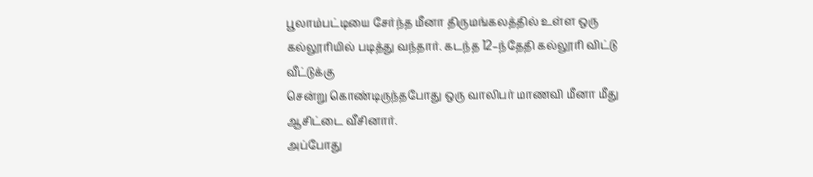பூலாம்பட்டியை சேர்ந்த மீனா திருமங்கலத்தில் உள்ள ஒரு
கல்லூரியில் படித்து வந்தார். கடந்த 12–ந்தேதி கல்லூரி விட்டு வீட்டுக்கு
சென்று கொண்டிருந்தபோது ஒரு வாலிபர் மாணவி மீனா மீது ஆசிட்டை வீசினார்.
அப்போது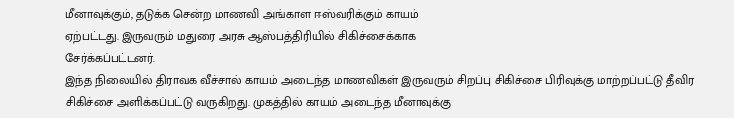மீனாவுக்கும், தடுக்க சென்ற மாணவி அங்காள ஈஸ்வரிக்கும் காயம்
ஏற்பட்டது. இருவரும் மதுரை அரசு ஆஸ்பத்திரியில் சிகிச்சைக்காக
சேர்க்கப்பட்டனர்.
இந்த நிலையில் திராவக வீச்சால் காயம் அடைந்த மாணவிகள் இருவரும் சிறப்பு சிகிச்சை பிரிவுக்கு மாற்றப்பட்டு தீவிர சிகிச்சை அளிக்கப்பட்டு வருகிறது. முகத்தில் காயம் அடைந்த மீனாவுக்கு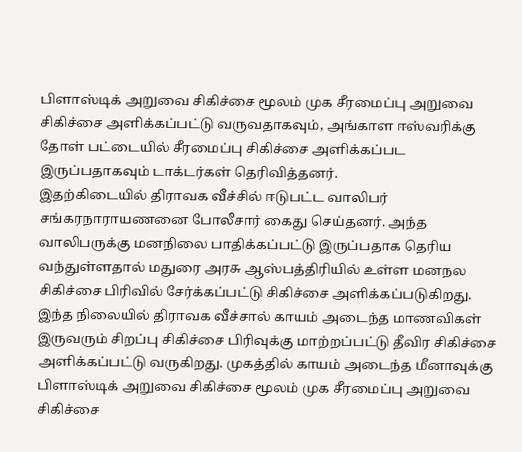பிளாஸ்டிக் அறுவை சிகிச்சை மூலம் முக சீரமைப்பு அறுவை சிகிச்சை அளிக்கப்பட்டு வருவதாகவும், அங்காள ஈஸ்வரிக்கு தோள் பட்டையில் சீரமைப்பு சிகிச்சை அளிக்கப்பட இருப்பதாகவும் டாக்டர்கள் தெரிவித்தனர்.
இதற்கிடையில் திராவக வீச்சில் ஈடுபட்ட வாலிபர் சங்கரநாராயணனை போலீசார் கைது செய்தனர். அந்த வாலிபருக்கு மனநிலை பாதிக்கப்பட்டு இருப்பதாக தெரிய வந்துள்ளதால் மதுரை அரசு ஆஸ்பத்திரியில் உள்ள மனநல சிகிச்சை பிரிவில் சேர்க்கப்பட்டு சிகிச்சை அளிக்கப்படுகிறது.
இந்த நிலையில் திராவக வீச்சால் காயம் அடைந்த மாணவிகள் இருவரும் சிறப்பு சிகிச்சை பிரிவுக்கு மாற்றப்பட்டு தீவிர சிகிச்சை அளிக்கப்பட்டு வருகிறது. முகத்தில் காயம் அடைந்த மீனாவுக்கு பிளாஸ்டிக் அறுவை சிகிச்சை மூலம் முக சீரமைப்பு அறுவை சிகிச்சை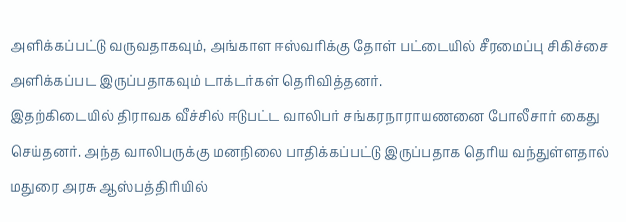அளிக்கப்பட்டு வருவதாகவும், அங்காள ஈஸ்வரிக்கு தோள் பட்டையில் சீரமைப்பு சிகிச்சை அளிக்கப்பட இருப்பதாகவும் டாக்டர்கள் தெரிவித்தனர்.
இதற்கிடையில் திராவக வீச்சில் ஈடுபட்ட வாலிபர் சங்கரநாராயணனை போலீசார் கைது செய்தனர். அந்த வாலிபருக்கு மனநிலை பாதிக்கப்பட்டு இருப்பதாக தெரிய வந்துள்ளதால் மதுரை அரசு ஆஸ்பத்திரியில்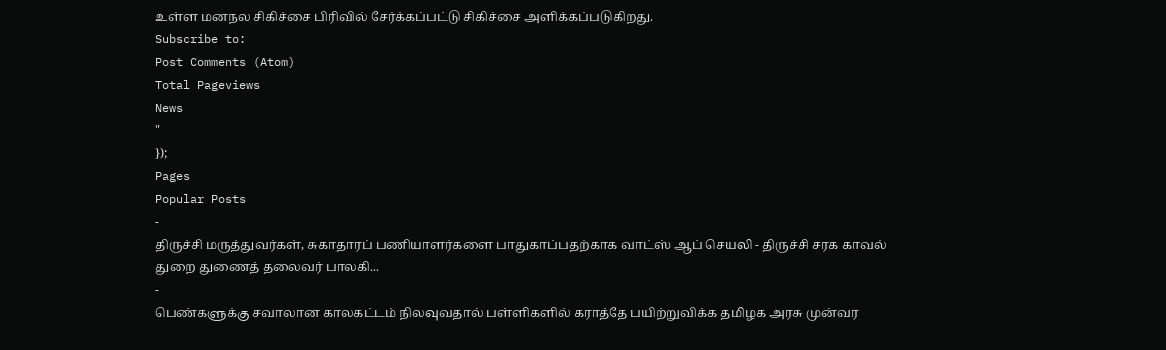உள்ள மனநல சிகிச்சை பிரிவில் சேர்க்கப்பட்டு சிகிச்சை அளிக்கப்படுகிறது.
Subscribe to:
Post Comments (Atom)
Total Pageviews
News
"
});
Pages
Popular Posts
-
திருச்சி மருத்துவர்கள், சுகாதாரப் பணியாளர்களை பாதுகாப்பதற்காக வாட்ஸ் ஆப் செயலி - திருச்சி சரக காவல் துறை துணைத் தலைவர் பாலகி...
-
பெண்களுக்கு சவாலான காலகட்டம் நிலவுவதால் பள்ளிகளில் கராத்தே பயிற்றுவிக்க தமிழக அரசு முன்வர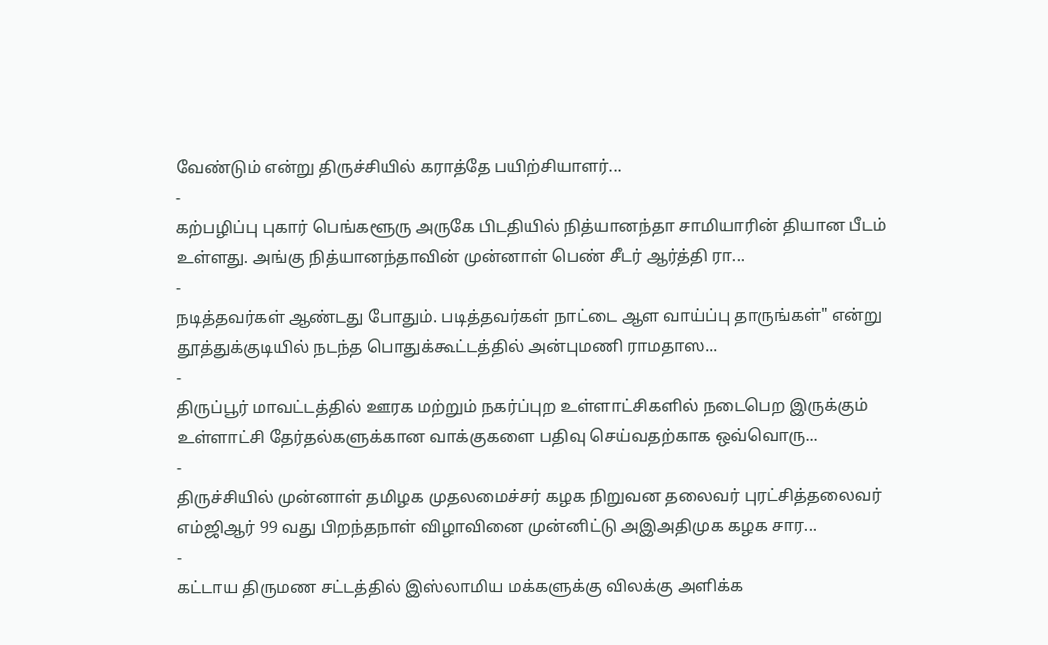வேண்டும் என்று திருச்சியில் கராத்தே பயிற்சியாளர்...
-
கற்பழிப்பு புகார் பெங்களூரு அருகே பிடதியில் நித்யானந்தா சாமியாரின் தியான பீடம் உள்ளது. அங்கு நித்யானந்தாவின் முன்னாள் பெண் சீடர் ஆர்த்தி ரா...
-
நடித்தவர்கள் ஆண்டது போதும். படித்தவர்கள் நாட்டை ஆள வாய்ப்பு தாருங்கள்" என்று தூத்துக்குடியில் நடந்த பொதுக்கூட்டத்தில் அன்புமணி ராமதாஸ...
-
திருப்பூர் மாவட்டத்தில் ஊரக மற்றும் நகர்ப்புற உள்ளாட்சிகளில் நடைபெற இருக்கும் உள்ளாட்சி தேர்தல்களுக்கான வாக்குகளை பதிவு செய்வதற்காக ஒவ்வொரு...
-
திருச்சியில் முன்னாள் தமிழக முதலமைச்சர் கழக நிறுவன தலைவர் புரட்சித்தலைவர் எம்ஜிஆர் 99 வது பிறந்தநாள் விழாவினை முன்னிட்டு அஇஅதிமுக கழக சார...
-
கட்டாய திருமண சட்டத்தில் இஸ்லாமிய மக்களுக்கு விலக்கு அளிக்க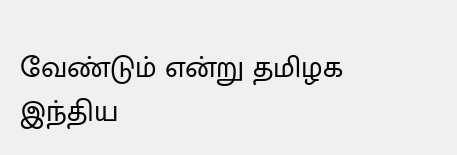வேண்டும் என்று தமிழக இந்திய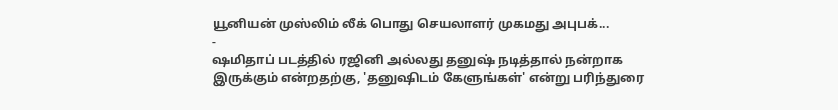யூனியன் முஸ்லிம் லீக் பொது செயலாளர் முகமது அபுபக்...
-
ஷமிதாப் படத்தில் ரஜினி அல்லது தனுஷ் நடித்தால் நன்றாக இருக்கும் என்றதற்கு, 'தனுஷிடம் கேளுங்கள்' என்று பரிந்துரை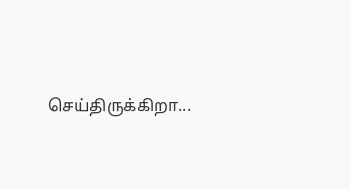செய்திருக்கிறா...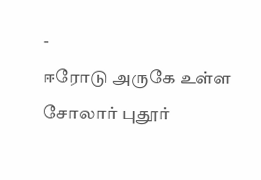-
ஈரோடு அருகே உள்ள சோலார் புதூர்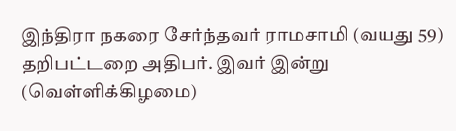இந்திரா நகரை சேர்ந்தவர் ராமசாமி (வயது 59) தறிபட்டறை அதிபர். இவர் இன்று (வெள்ளிக்கிழமை)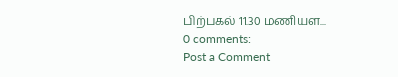பிற்பகல் 11.30 மணியள...
0 comments:
Post a Comment